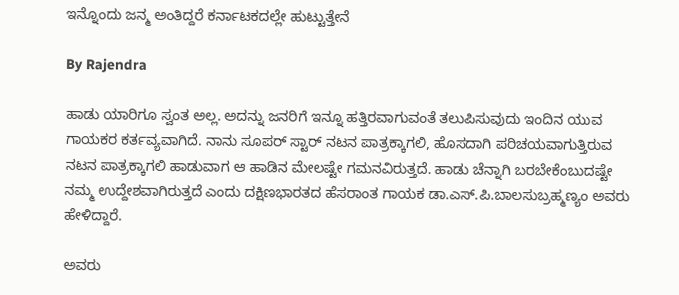ಇನ್ನೊಂದು ಜನ್ಮ ಅಂತಿದ್ದರೆ ಕರ್ನಾಟಕದಲ್ಲೇ ಹುಟ್ಟುತ್ತೇನೆ

By Rajendra

ಹಾಡು ಯಾರಿಗೂ ಸ್ವಂತ ಅಲ್ಲ. ಅದನ್ನು ಜನರಿಗೆ ಇನ್ನೂ ಹತ್ತಿರವಾಗುವಂತೆ ತಲುಪಿಸುವುದು ಇಂದಿನ ಯುವ ಗಾಯಕರ ಕರ್ತವ್ಯವಾಗಿದೆ. ನಾನು ಸೂಪರ್ ಸ್ಟಾರ್ ನಟನ ಪಾತ್ರಕ್ಕಾಗಲಿ, ಹೊಸದಾಗಿ ಪರಿಚಯವಾಗುತ್ತಿರುವ ನಟನ ಪಾತ್ರಕ್ಕಾಗಲಿ ಹಾಡುವಾಗ ಆ ಹಾಡಿನ ಮೇಲಷ್ಟೇ ಗಮನವಿರುತ್ತದೆ. ಹಾಡು ಚೆನ್ನಾಗಿ ಬರಬೇಕೆಂಬುದಷ್ಟೇ ನಮ್ಮ ಉದ್ದೇಶವಾಗಿರುತ್ತದೆ ಎಂದು ದಕ್ಷಿಣಭಾರತದ ಹೆಸರಾಂತ ಗಾಯಕ ಡಾ.ಎಸ್.ಪಿ.ಬಾಲಸುಬ್ರಹ್ಮಣ್ಯಂ ಅವರು ಹೇಳಿದ್ದಾರೆ.

ಅವರು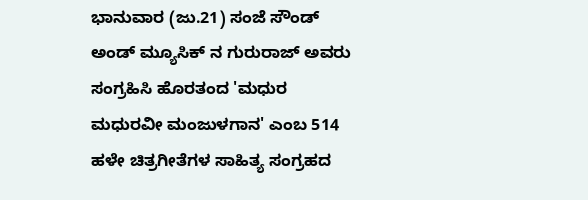ಭಾನುವಾರ (ಜು.21) ಸಂಜೆ ಸೌಂಡ್ ಅಂಡ್ ಮ್ಯೂಸಿಕ್ ನ ಗುರುರಾಜ್ ಅವರು ಸಂಗ್ರಹಿಸಿ ಹೊರತಂದ 'ಮಧುರ ಮಧುರವೀ ಮಂಜುಳಗಾನ' ಎಂಬ 514 ಹಳೇ ಚಿತ್ರಗೀತೆಗಳ ಸಾಹಿತ್ಯ ಸಂಗ್ರಹದ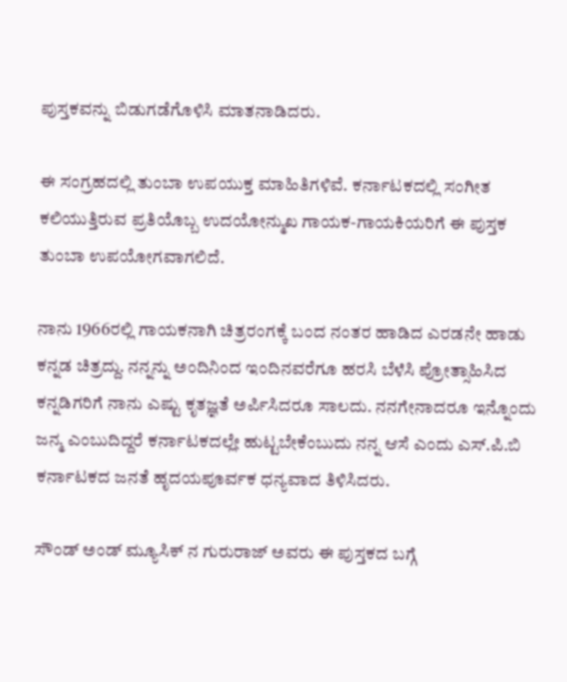ಪುಸ್ತಕವನ್ನು ಬಿಡುಗಡೆಗೊಳಿಸಿ ಮಾತನಾಡಿದರು.

ಈ ಸಂಗ್ರಹದಲ್ಲಿ ತುಂಬಾ ಉಪಯುಕ್ತ ಮಾಹಿತಿಗಳಿವೆ. ಕರ್ನಾಟಕದಲ್ಲಿ ಸಂಗೀತ ಕಲಿಯುತ್ತಿರುವ ಪ್ರತಿಯೊಬ್ಬ ಉದಯೋನ್ಮುಖ ಗಾಯಕ-ಗಾಯಕಿಯರಿಗೆ ಈ ಪುಸ್ತಕ ತುಂಬಾ ಉಪಯೋಗವಾಗಲಿದೆ.

ನಾನು 1966ರಲ್ಲಿ ಗಾಯಕನಾಗಿ ಚಿತ್ರರಂಗಕ್ಕೆ ಬಂದ ನಂತರ ಹಾಡಿದ ಎರಡನೇ ಹಾಡು ಕನ್ನಡ ಚಿತ್ರದ್ದು. ನನ್ನನ್ನು ಅಂದಿನಿಂದ ಇಂದಿನವರೆಗೂ ಹರಸಿ ಬೆಳೆಸಿ ಪ್ರೋತ್ಸಾಹಿಸಿದ ಕನ್ನಡಿಗರಿಗೆ ನಾನು ಎಷ್ಟು ಕೃತಜ್ಞತೆ ಅರ್ಪಿಸಿದರೂ ಸಾಲದು. ನನಗೇನಾದರೂ ಇನ್ನೊಂದು ಜನ್ಮ ಎಂಬುದಿದ್ದರೆ ಕರ್ನಾಟಕದಲ್ಲೇ ಹುಟ್ಟಬೇಕೆಂಬುದು ನನ್ನ ಆಸೆ ಎಂದು ಎಸ್.ಪಿ.ಬಿ ಕರ್ನಾಟಕದ ಜನತೆ ಹೃದಯಪೂರ್ವಕ ಧನ್ಯವಾದ ತಿಳಿಸಿದರು.

ಸೌಂಡ್ ಅಂಡ್ ಮ್ಯೂಸಿಕ್ ನ ಗುರುರಾಜ್ ಅವರು ಈ ಪುಸ್ತಕದ ಬಗ್ಗೆ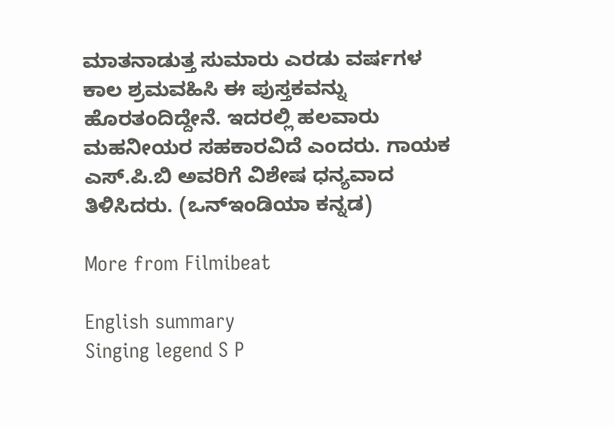ಮಾತನಾಡುತ್ತ ಸುಮಾರು ಎರಡು ವರ್ಷಗಳ ಕಾಲ ಶ್ರಮವಹಿಸಿ ಈ ಪುಸ್ತಕವನ್ನು ಹೊರತಂದಿದ್ದೇನೆ. ಇದರಲ್ಲಿ ಹಲವಾರು ಮಹನೀಯರ ಸಹಕಾರವಿದೆ ಎಂದರು. ಗಾಯಕ ಎಸ್.ಪಿ.ಬಿ ಅವರಿಗೆ ವಿಶೇಷ ಧನ್ಯವಾದ ತಿಳಿಸಿದರು. (ಒನ್ಇಂಡಿಯಾ ಕನ್ನಡ)

More from Filmibeat

English summary
Singing legend S P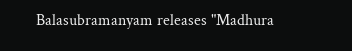Balasubramanyam releases "Madhura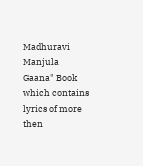Madhuravi Manjula Gaana" Book which contains lyrics of more then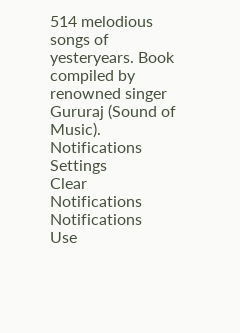514 melodious songs of yesteryears. Book compiled by renowned singer Gururaj (Sound of Music).
Notifications
Settings
Clear Notifications
Notifications
Use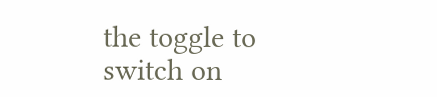the toggle to switch on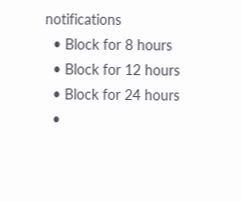notifications
  • Block for 8 hours
  • Block for 12 hours
  • Block for 24 hours
  •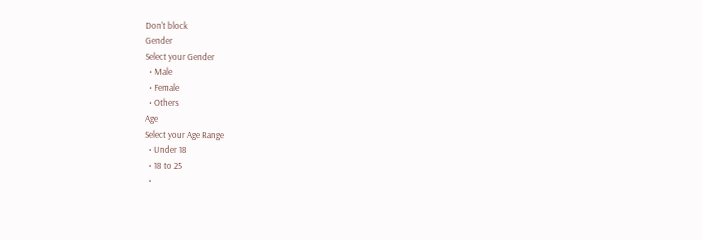Don't block
Gender
Select your Gender
  • Male
  • Female
  • Others
Age
Select your Age Range
  • Under 18
  • 18 to 25
  •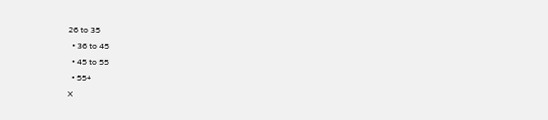26 to 35
  • 36 to 45
  • 45 to 55
  • 55+
X